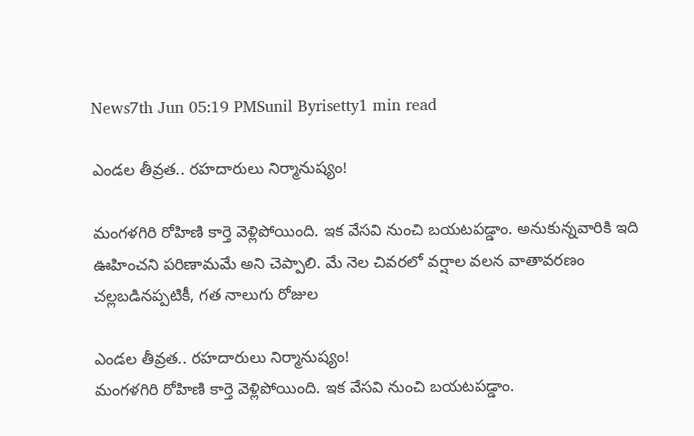News7th Jun 05:19 PMSunil Byrisetty1 min read

ఎండల తీవ్రత.. రహదారులు నిర్మానుష్యం!

మంగళగిరి రోహిణి కార్తె వెళ్లిపోయింది. ఇక వేసవి నుంచి బయటపడ్డాం. అనుకున్నవారికి ఇది ఊహించని పరిణామమే అని చెప్పాలి. మే నెల చివరలో వర్షాల వలన వాతావరణం చల్లబడినప్పటికీ, గత నాలుగు రోజుల

ఎండల తీవ్రత.. రహదారులు నిర్మానుష్యం!
మంగళగిరి రోహిణి కార్తె వెళ్లిపోయింది. ఇక వేసవి నుంచి బయటపడ్డాం.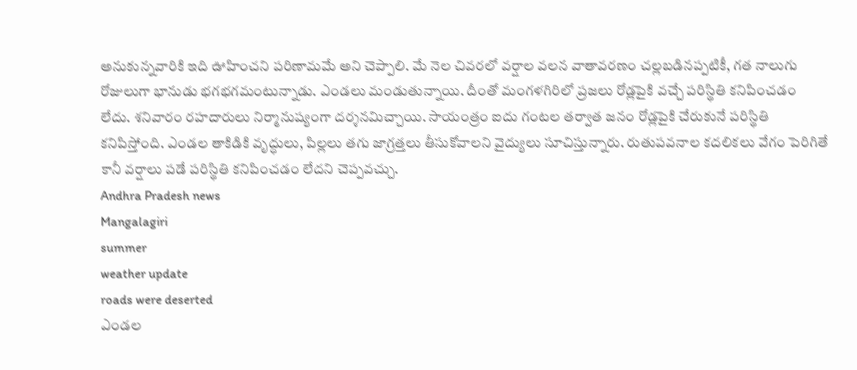అనుకున్నవారికి ఇది ఊహించని పరిణామమే అని చెప్పాలి. మే నెల చివరలో వర్షాల వలన వాతావరణం చల్లబడినప్పటికీ, గత నాలుగు రోజులుగా భానుడు భగభగమంటున్నాడు. ఎండలు మండుతున్నాయి. దీంతో మంగళగిరిలో ప్రజలు రోడ్లపైకి వచ్చే పరిస్థితి కనిపించడం లేదు. శనివారం రహదారులు నిర్మానుష్యంగా దర్శనమిచ్చాయి. సాయంత్రం ఐదు గంటల తర్వాత జనం రోడ్లపైకి చేరుకునే పరిస్థితి కనిపిస్తోంది. ఎండల తాకిడికి వృద్ధులు, పిల్లలు తగు జాగ్రత్తలు తీసుకోవాలని వైద్యులు సూచిస్తున్నారు. రుతుపవనాల కదలికలు వేగం పెరిగితే కానీ వర్షాలు పడే పరిస్థితి కనిపించడం లేదని చెప్పవచ్చు.
Andhra Pradesh news
Mangalagiri
summer
weather update
roads were deserted
ఎండల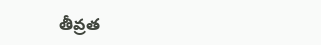తీవ్రత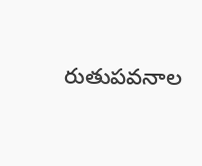రుతుపవనాల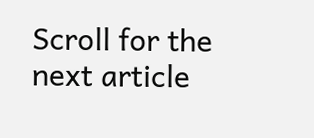Scroll for the next article